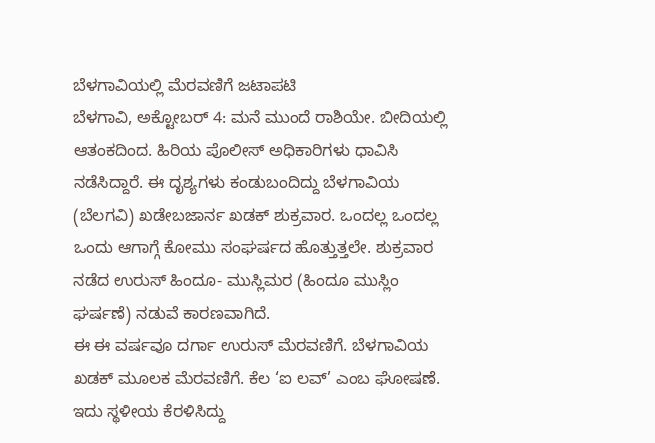ಬೆಳಗಾವಿಯಲ್ಲಿ ಮೆರವಣಿಗೆ ಜಟಾಪಟಿ
ಬೆಳಗಾವಿ, ಅಕ್ಟೋಬರ್ 4: ಮನೆ ಮುಂದೆ ರಾಶಿಯೇ. ಬೀದಿಯಲ್ಲಿ ಆತಂಕದಿಂದ. ಹಿರಿಯ ಪೊಲೀಸ್ ಅಧಿಕಾರಿಗಳು ಧಾವಿಸಿ ನಡೆಸಿದ್ದಾರೆ. ಈ ದೃಶ್ಯಗಳು ಕಂಡುಬಂದಿದ್ದು ಬೆಳಗಾವಿಯ (ಬೆಲಗವಿ) ಖಡೇಬಜಾರ್ನ ಖಡಕ್ ಶುಕ್ರವಾರ. ಒಂದಲ್ಲ ಒಂದಲ್ಲ ಒಂದು ಆಗಾಗ್ಗೆ ಕೋಮು ಸಂಘರ್ಷದ ಹೊತ್ತುತ್ತಲೇ. ಶುಕ್ರವಾರ ನಡೆದ ಉರುಸ್ ಹಿಂದೂ- ಮುಸ್ಲಿಮರ (ಹಿಂದೂ ಮುಸ್ಲಿಂ ಘರ್ಷಣೆ) ನಡುವೆ ಕಾರಣವಾಗಿದೆ.
ಈ ಈ ವರ್ಷವೂ ದರ್ಗಾ ಉರುಸ್ ಮೆರವಣಿಗೆ. ಬೆಳಗಾವಿಯ ಖಡಕ್ ಮೂಲಕ ಮೆರವಣಿಗೆ. ಕೆಲ ‘ಐ ಲವ್’ ಎಂಬ ಘೋಷಣೆ. ಇದು ಸ್ಥಳೀಯ ಕೆರಳಿಸಿದ್ದು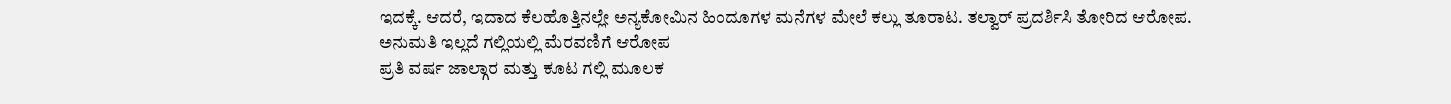ಇದಕ್ಕೆ. ಆದರೆ, ಇದಾದ ಕೆಲಹೊತ್ತಿನಲ್ಲೇ ಅನ್ಯಕೋಮಿನ ಹಿಂದೂಗಳ ಮನೆಗಳ ಮೇಲೆ ಕಲ್ಲು ತೂರಾಟ. ತಲ್ವಾರ್ ಪ್ರದರ್ಶಿಸಿ ತೋರಿದ ಆರೋಪ.
ಅನುಮತಿ ಇಲ್ಲದೆ ಗಲ್ಲಿಯಲ್ಲಿ ಮೆರವಣಿಗೆ ಆರೋಪ
ಪ್ರತಿ ವರ್ಷ ಜಾಲ್ಗಾರ ಮತ್ತು ಕೂಟ ಗಲ್ಲಿ ಮೂಲಕ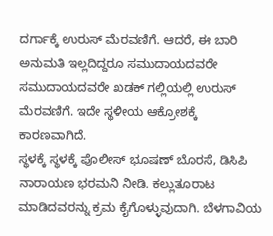ದರ್ಗಾಕ್ಕೆ ಉರುಸ್ ಮೆರವಣಿಗೆ. ಆದರೆ, ಈ ಬಾರಿ ಅನುಮತಿ ಇಲ್ಲದಿದ್ದರೂ ಸಮುದಾಯದವರೇ ಸಮುದಾಯದವರೇ ಖಡಕ್ ಗಲ್ಲಿಯಲ್ಲಿ ಉರುಸ್ ಮೆರವಣಿಗೆ. ಇದೇ ಸ್ಥಳೀಯ ಆಕ್ರೋಶಕ್ಕೆ ಕಾರಣವಾಗಿದೆ.
ಸ್ಥಳಕ್ಕೆ ಸ್ಥಳಕ್ಕೆ ಪೊಲೀಸ್ ಭೂಷಣ್ ಬೊರಸೆ, ಡಿಸಿಪಿ ನಾರಾಯಣ ಭರಮನಿ ನೀಡಿ. ಕಲ್ಲುತೂರಾಟ ಮಾಡಿದವರನ್ನು ಕ್ರಮ ಕೈಗೊಳ್ಳುವುದಾಗಿ. ಬೆಳಗಾವಿಯ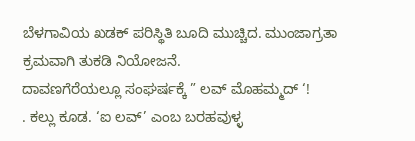ಬೆಳಗಾವಿಯ ಖಡಕ್ ಪರಿಸ್ಥಿತಿ ಬೂದಿ ಮುಚ್ಚಿದ. ಮುಂಜಾಗ್ರತಾ ಕ್ರಮವಾಗಿ ತುಕಡಿ ನಿಯೋಜನೆ.
ದಾವಣಗೆರೆಯಲ್ಲೂ ಸಂಘರ್ಷಕ್ಕೆ ” ಲವ್ ಮೊಹಮ್ಮದ್ ‘!
. ಕಲ್ಲು ಕೂಡ. ‘ಐ ಲವ್’ ಎಂಬ ಬರಹವುಳ್ಳ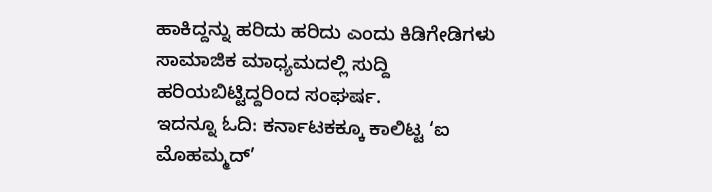ಹಾಕಿದ್ದನ್ನು ಹರಿದು ಹರಿದು ಎಂದು ಕಿಡಿಗೇಡಿಗಳು ಸಾಮಾಜಿಕ ಮಾಧ್ಯಮದಲ್ಲಿ ಸುದ್ದಿ ಹರಿಯಬಿಟ್ಟಿದ್ದರಿಂದ ಸಂಘರ್ಷ.
ಇದನ್ನೂ ಓದಿ: ಕರ್ನಾಟಕಕ್ಕೂ ಕಾಲಿಟ್ಟ ‘ಐ ಮೊಹಮ್ಮದ್’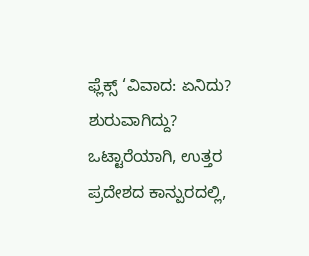ಫ್ಲೆಕ್ಸ್ ‘ವಿವಾದ: ಏನಿದು? ಶುರುವಾಗಿದ್ದು?
ಒಟ್ಟಾರೆಯಾಗಿ, ಉತ್ತರ ಪ್ರದೇಶದ ಕಾನ್ಪುರದಲ್ಲಿ,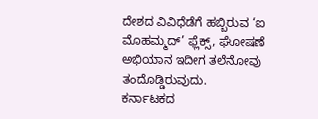ದೇಶದ ವಿವಿಧೆಡೆಗೆ ಹಬ್ಬಿರುವ ‘ಐ ಮೊಹಮ್ಮದ್’ ಫ್ಲೆಕ್ಸ್, ಘೋಷಣೆ ಅಭಿಯಾನ ಇದೀಗ ತಲೆನೋವು ತಂದೊಡ್ಡಿರುವುದು.
ಕರ್ನಾಟಕದ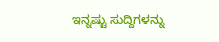ಇನ್ನಷ್ಟು ಸುದ್ದಿಗಳನ್ನು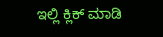ಇಲ್ಲಿ ಕ್ಲಿಕ್ ಮಾಡಿ